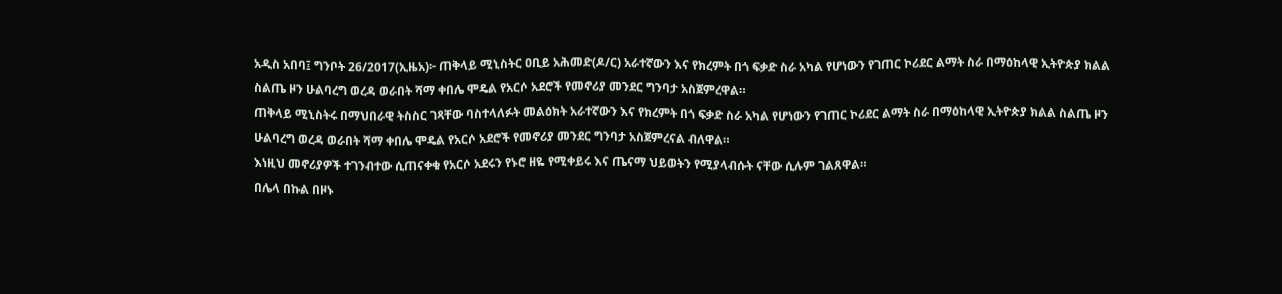አዲስ አበባ፤ ግንቦት 26/2017(ኢዜአ)፦ ጠቅላይ ሚኒስትር ዐቢይ አሕመድ(ዶ/ር) አራተኛውን እና የክረምት በጎ ፍቃድ ስራ አካል የሆነውን የገጠር ኮሪደር ልማት ስራ በማዕከላዊ ኢትዮጵያ ክልል ስልጤ ዞን ሁልባረግ ወረዳ ወራበት ሻማ ቀበሌ ሞዴል የአርሶ አደሮች የመኖሪያ መንደር ግንባታ አስጀምረዋል።
ጠቅላይ ሚኒስትሩ በማህበራዊ ትስስር ገጻቸው ባስተላለፉት መልዕክት አራተኛውን እና የክረምት በጎ ፍቃድ ስራ አካል የሆነውን የገጠር ኮሪደር ልማት ስራ በማዕከላዊ ኢትዮጵያ ክልል ስልጤ ዞን ሁልባረግ ወረዳ ወራበት ሻማ ቀበሌ ሞዴል የአርሶ አደሮች የመኖሪያ መንደር ግንባታ አስጀምረናል ብለዋል።
እነዚህ መኖሪያዎች ተገንብተው ሲጠናቀቁ የአርሶ አደሩን የኑሮ ዘዬ የሚቀይሩ እና ጤናማ ህይወትን የሚያላብሱት ናቸው ሲሉም ገልጸዋል።
በሌላ በኩል በዞኑ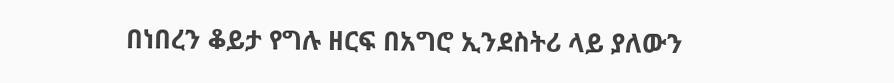በነበረን ቆይታ የግሉ ዘርፍ በአግሮ ኢንደስትሪ ላይ ያለውን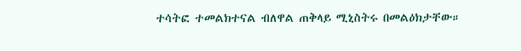ተሳትፎ ተመልክተናል ብለዋል ጠቅላይ ሚኒስትሩ በመልዕክታቸው።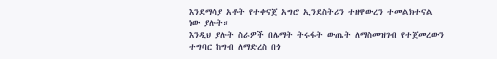እንደማሳያ አቶት የተቀናጀ አግሮ ኢንደስትሪን ተዘዋውረን ተመልክተናል ነው ያሉት።
እንዲህ ያሉት ስራዎች በሌማት ትሩፋት ውጤት ለማስመዝገብ የተጀመረውን ተግባር ከግብ ለማድረስ በጎ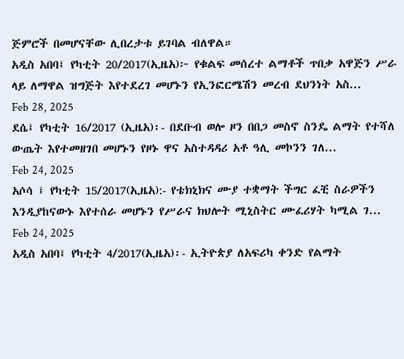ጅምሮች በመሆናቸው ሊበረታቱ ይገባል ብለዋል።
አዲስ አበባ፤ የካቲት 20/2017(ኢዜአ)፦ የቁልፍ መሰረተ ልማቶች ጥበቃ አዋጅን ሥራ ላይ ለማዋል ዝግጅት እየተደረገ መሆኑን የኢንፎርሜሽን መረብ ደህንነት አስ...
Feb 28, 2025
ደሴ፤ የካቲት 16/2017 (ኢዜአ)፡- በደቡብ ወሎ ዞን በበጋ መስኖ ስንዴ ልማት የተሻለ ውጤት እየተመዘገበ መሆኑን የዞኑ ዋና አስተዳዳሪ አቶ ዓሊ መኮንን ገለ...
Feb 24, 2025
አሶሳ ፤ የካቲት 15/2017(ኢዜአ):- የቴክኒክና ሙያ ተቋማት ችግር ፈቺ ስራዎችን እንዲያከናውኑ እየተሰራ መሆኑን የሥራና ክህሎት ሚኒስትር ሙፈሪሃት ካሚል ገ...
Feb 24, 2025
አዲስ አበባ፤ የካቲት 4/2017(ኢዜአ)፡- ኢትዮጵያ ለአፍሪካ ቀንድ የልማት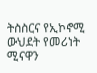ትስስርና የኢኮኖሚ ውህደት የመሪነት ሚናዋን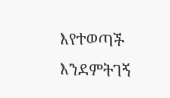እየተወጣች እንደምትገኝ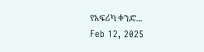የአፍሪካ ቀንድ...
Feb 12, 2025